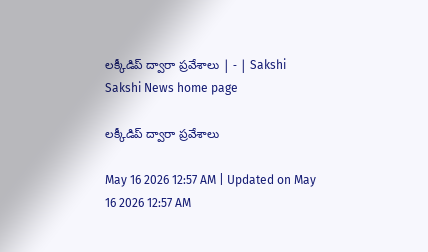లక్కీడిప్‌ ద్వారా ప్రవేశాలు | - | Sakshi
Sakshi News home page

లక్కీడిప్‌ ద్వారా ప్రవేశాలు

May 16 2026 12:57 AM | Updated on May 16 2026 12:57 AM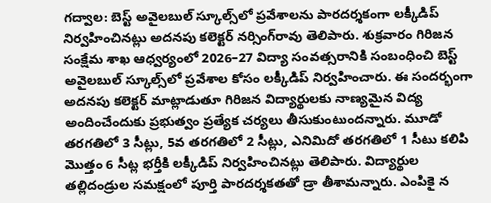గద్వాల: బెస్ట్‌ అవైలబుల్‌ స్కూల్స్‌లో ప్రవేశాలను పారదర్శకంగా లక్కీడిప్‌ నిర్వహించినట్లు అదనపు కలెక్టర్‌ నర్సింగ్‌రావు తెలిపారు. శుక్రవారం గిరిజన సంక్షేమ శాఖ ఆధ్వర్యంలో 2026–27 విద్యా సంవత్సరానికి సంబంధించి బెస్ట్‌ అవైలబుల్‌ స్కూల్స్‌లో ప్రవేశాల కోసం లక్కీడిప్‌ నిర్వహించారు. ఈ సందర్భంగా అదనపు కలెక్టర్‌ మాట్లాడుతూ గిరిజన విద్యార్థులకు నాణ్యమైన విద్య అందించేందుకు ప్రభుత్వం ప్రత్యేక చర్యలు తీసుకుంటుందన్నారు. మూడో తరగతిలో 3 సీట్లు, 5వ తరగతిలో 2 సీట్లు, ఎనిమిదో తరగతిలో 1 సీటు కలిపి మొత్తం 6 సీట్ల భర్తీకి లక్కీడిప్‌ నిర్వహించినట్లు తెలిపారు. విద్యార్థుల తల్లిదండ్రుల సమక్షంలో పూర్తి పారదర్శకతతో డ్రా తీశామన్నారు. ఎంపికై న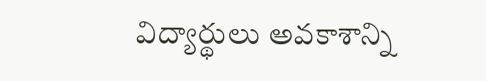విద్యార్థులు అవకాశాన్ని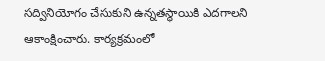సద్వినియోగం చేసుకుని ఉన్నతస్థాయికి ఎదగాలని ఆకాంక్షించారు. కార్యక్రమంలో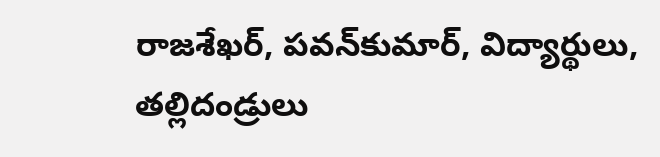రాజశేఖర్‌, పవన్‌కుమార్‌, విద్యార్థులు, తల్లిదండ్రులు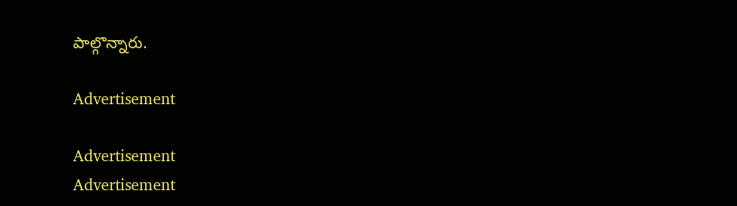పాల్గొన్నారు.

Advertisement

Advertisement
Advertisement